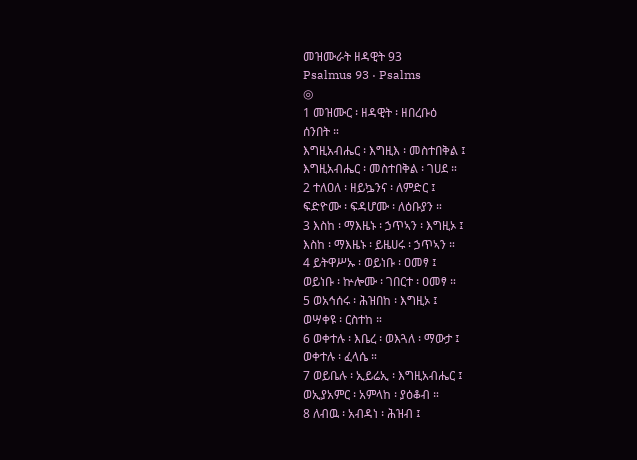መዝሙራት ዘዳዊት 93
Psalmus 93 · Psalms
◎
1 መዝሙር ፡ ዘዳዊት ፡ ዘበረቡዕ
ሰንበት ።
እግዚአብሔር ፡ እግዚእ ፡ መስተበቅል ፤
እግዚአብሔር ፡ መስተበቅል ፡ ገሀደ ።
2 ተለዐለ ፡ ዘይኴንና ፡ ለምድር ፤
ፍድዮሙ ፡ ፍዳሆሙ ፡ ለዕቡያን ።
3 እስከ ፡ ማእዜኑ ፡ ኃጥኣን ፡ እግዚኦ ፤
እስከ ፡ ማእዜኑ ፡ ይዜሀሩ ፡ ኃጥኣን ።
4 ይትዋሥኡ ፡ ወይነቡ ፡ ዐመፃ ፤
ወይነቡ ፡ ኵሎሙ ፡ ገበርተ ፡ ዐመፃ ።
5 ወአኅሰሩ ፡ ሕዝበከ ፡ እግዚኦ ፤
ወሣቀዩ ፡ ርስተከ ።
6 ወቀተሉ ፡ እቤረ ፡ ወእጓለ ፡ ማውታ ፤
ወቀተሉ ፡ ፈላሴ ።
7 ወይቤሉ ፡ ኢይሬኢ ፡ እግዚአብሔር ፤
ወኢያአምር ፡ አምላከ ፡ ያዕቆብ ።
8 ለብዉ ፡ አብዳነ ፡ ሕዝብ ፤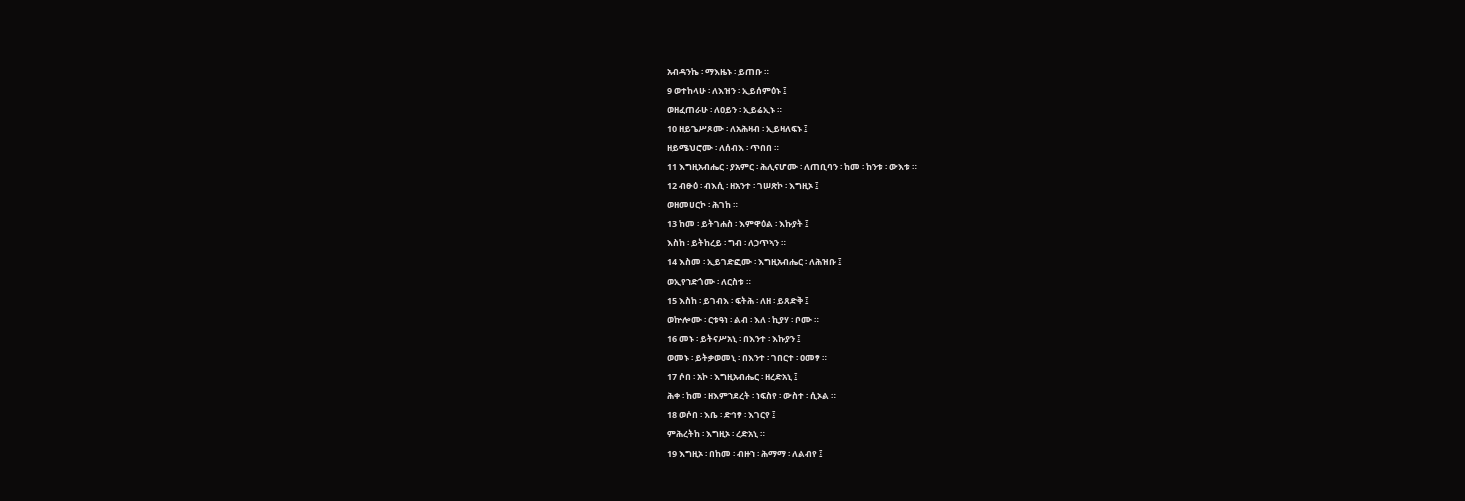አብዳንኬ ፡ ማእዜኑ ፡ ይጠቡ ።
9 ወተከላሁ ፡ ለእዝን ፡ ኢይሰምዕኑ ፤
ወዘፈጠራሁ ፡ ለዐይን ፡ ኢይሬኢኑ ።
10 ዘይጌሥጾሙ ፡ ለአሕዛብ ፡ ኢይዛለፍኑ ፤
ዘይሜህሮሙ ፡ ለሰብእ ፡ ጥበበ ።
11 እግዚአብሔር ፡ ያአምር ፡ ሕሊናሆሙ ፡ ለጠቢባን ፡ ከመ ፡ ከንቱ ፡ ውእቱ ።
12 ብፁዕ ፡ ብእሲ ፡ ዘአንተ ፡ ገሠጽኮ ፡ እግዚኦ ፤
ወዘመሀርኮ ፡ ሕገከ ።
13 ከመ ፡ ይትገሐስ ፡ እምዋዕል ፡ እኩያት ፤
እስከ ፡ ይትከረይ ፡ ግብ ፡ ለኃጥኣን ።
14 እስመ ፡ ኢይገድፎሙ ፡ እግዚአብሔር ፡ ለሕዝቡ ፤
ወኢየኀድጎሙ ፡ ለርስቱ ።
15 እስከ ፡ ይገብእ ፡ ፍትሕ ፡ ለዘ ፡ ይጸድቅ ፤
ወኵሎሙ ፡ ርቱዓነ ፡ ልብ ፡ እለ ፡ ኪያሃ ፡ ቦሙ ።
16 መኑ ፡ ይትናሥአኒ ፡ በእንተ ፡ እኩያን ፤
ወመኑ ፡ ይትቃወመኒ ፡ በእንተ ፡ ገበርተ ፡ ዐመፃ ።
17 ሶበ ፡ አኮ ፡ እግዚአብሔር ፡ ዘረድአኒ ፤
ሕቀ ፡ ከመ ፡ ዘእምኀደረት ፡ ነፍስየ ፡ ውስተ ፡ ሲኦል ።
18 ወሶበ ፡ እቤ ፡ ድኅፃ ፡ እገርየ ፤
ምሕረትከ ፡ እግዚኦ ፡ ረድአኒ ።
19 እግዚኦ ፡ በከመ ፡ ብዙኀ ፡ ሕማማ ፡ ለልብየ ፤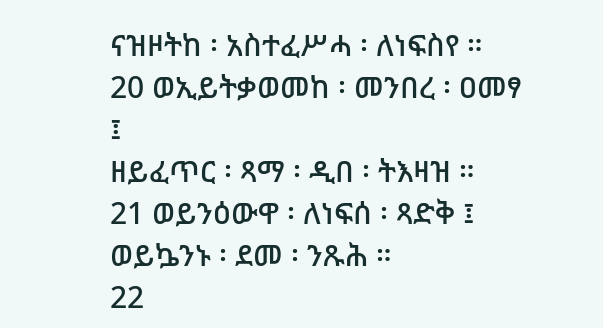ናዝዞትከ ፡ አስተፈሥሓ ፡ ለነፍስየ ።
20 ወኢይትቃወመከ ፡ መንበረ ፡ ዐመፃ ፤
ዘይፈጥር ፡ ጻማ ፡ ዲበ ፡ ትእዛዝ ።
21 ወይንዕውዋ ፡ ለነፍሰ ፡ ጻድቅ ፤
ወይኴንኑ ፡ ደመ ፡ ንጹሕ ።
22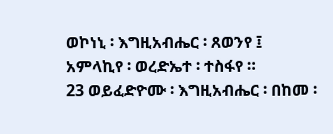ወኮነኒ ፡ እግዚአብሔር ፡ ጸወንየ ፤
አምላኪየ ፡ ወረድኤተ ፡ ተስፋየ ።
23 ወይፈድዮሙ ፡ እግዚአብሔር ፡ በከመ ፡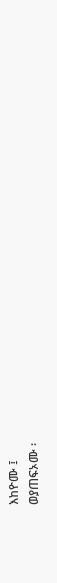እከዮሙ ፤
ወያጠፍኦሙ ፡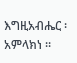እግዚአብሔር ፡ አምላክነ ።